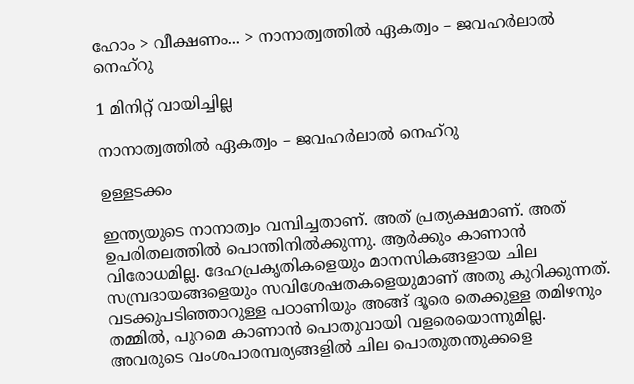ഹോം > വീക്ഷണം... > നാനാത്വത്തില്‍ ഏകത്വം – ജവഹര്‍ലാല്‍ നെഹ്‌റു

1 മിനിറ്റ് വായിച്ചില്ല

നാനാത്വത്തില്‍ ഏകത്വം – ജവഹര്‍ലാല്‍ നെഹ്‌റു

ഉള്ളടക്കം

ഇന്ത്യയുടെ നാനാത്വം വമ്പിച്ചതാണ്. അത് പ്രത്യക്ഷമാണ്. അത് ഉപരിതലത്തില്‍ പൊന്തിനില്‍ക്കുന്നു. ആര്‍ക്കും കാണാന്‍ വിരോധമില്ല. ദേഹപ്രകൃതികളെയും മാനസികങ്ങളായ ചില സമ്പ്രദായങ്ങളെയും സവിശേഷതകളെയുമാണ് അതു കുറിക്കുന്നത്. വടക്കുപടിഞ്ഞാറുള്ള പഠാണിയും അങ്ങ് ദൂരെ തെക്കുള്ള തമിഴനും തമ്മില്‍, പുറമെ കാണാന്‍ പൊതുവായി വളരെയൊന്നുമില്ല. അവരുടെ വംശപാരമ്പര്യങ്ങളില്‍ ചില പൊതുതന്തുക്കളെ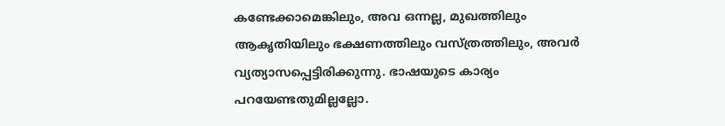കണ്ടേക്കാമെങ്കിലും, അവ ഒന്നല്ല, മുഖത്തിലും ആകൃതിയിലും ഭക്ഷണത്തിലും വസ്ത്രത്തിലും, അവര്‍ വ്യത്യാസപ്പെട്ടിരിക്കുന്നു. ഭാഷയുടെ കാര്യം പറയേണ്ടതുമില്ലല്ലോ.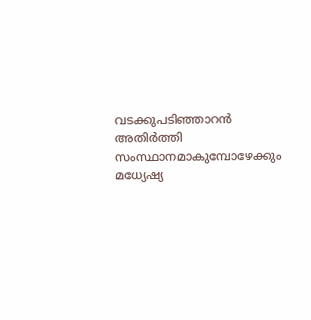വടക്കുപടിഞ്ഞാറന്‍ അതിര്‍ത്തി സംസ്ഥാനമാകുമ്പോഴേക്കും മധ്യേഷ്യ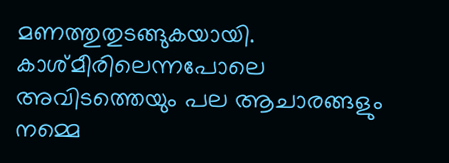മണത്തുതുടങ്ങുകയായി. കാശ്മീരിലെന്നപോലെ അവിടത്തെയും പല ആചാരങ്ങളും നമ്മെ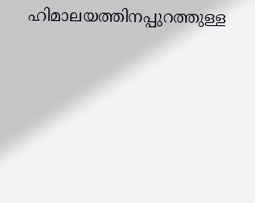ഹിമാലയത്തിനപ്പുറത്തുള്ള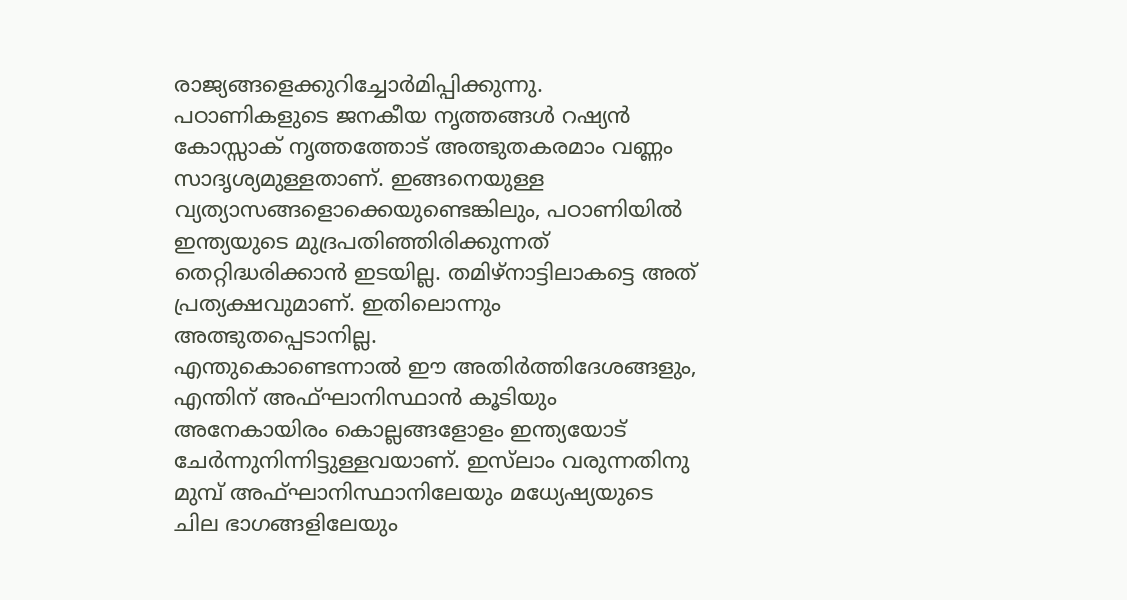രാജ്യങ്ങളെക്കുറിച്ചോര്‍മിപ്പിക്കുന്നു.
പഠാണികളുടെ ജനകീയ നൃത്തങ്ങള്‍ റഷ്യന്‍ കോസ്സാക് നൃത്തത്തോട് അത്ഭുതകരമാം വണ്ണം സാദൃശ്യമുള്ളതാണ്. ഇങ്ങനെയുള്ള വ്യത്യാസങ്ങളൊക്കെയുണ്ടെങ്കിലും, പഠാണിയില്‍ ഇന്ത്യയുടെ മുദ്രപതിഞ്ഞിരിക്കുന്നത് തെറ്റിദ്ധരിക്കാന്‍ ഇടയില്ല. തമിഴ്‌നാട്ടിലാകട്ടെ അത് പ്രത്യക്ഷവുമാണ്. ഇതിലൊന്നും അത്ഭുതപ്പെടാനില്ല.
എന്തുകൊണ്ടെന്നാല്‍ ഈ അതിര്‍ത്തിദേശങ്ങളും, എന്തിന് അഫ്ഘാനിസ്ഥാന്‍ കൂടിയും അനേകായിരം കൊല്ലങ്ങളോളം ഇന്ത്യയോട് ചേര്‍ന്നുനിന്നിട്ടുള്ളവയാണ്. ഇസ്‌ലാം വരുന്നതിനു മുമ്പ് അഫ്ഘാനിസ്ഥാനിലേയും മധ്യേഷ്യയുടെ ചില ഭാഗങ്ങളിലേയും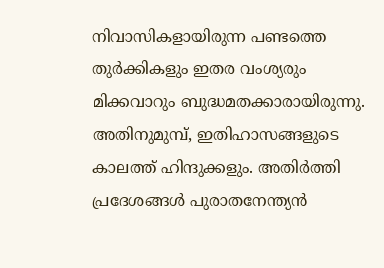നിവാസികളായിരുന്ന പണ്ടത്തെ തുര്‍ക്കികളും ഇതര വംശ്യരും മിക്കവാറും ബുദ്ധമതക്കാരായിരുന്നു. അതിനുമുമ്പ്, ഇതിഹാസങ്ങളുടെ കാലത്ത് ഹിന്ദുക്കളും. അതിര്‍ത്തി പ്രദേശങ്ങള്‍ പുരാതനേന്ത്യന്‍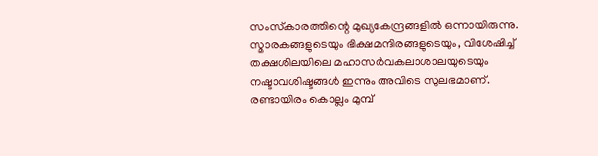സംസ്‌കാരത്തിന്റെ മുഖ്യകേന്ദ്രങ്ങളില്‍ ഒന്നായിരുന്നു. സ്മാരകങ്ങളുടെയും ഭിക്ഷമന്ദിരങ്ങളുടെയും, വിശേഷിച്ച് തക്ഷശിലയിലെ മഹാസര്‍വകലാശാലയുടെയും നഷ്ടാവശിഷ്ടങ്ങള്‍ ഇന്നും അവിടെ സുലഭമാണ്. രണ്ടായിരം കൊല്ലം മുമ്പ്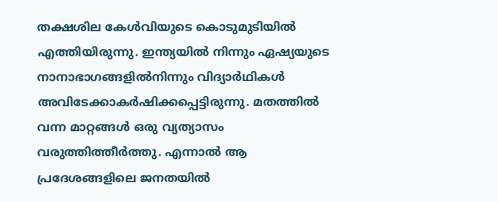തക്ഷശില കേള്‍വിയുടെ കൊടുമുടിയില്‍ എത്തിയിരുന്നു. ഇന്ത്യയില്‍ നിന്നും ഏഷ്യയുടെ നാനാഭാഗങ്ങളില്‍നിന്നും വിദ്യാര്‍ഥികള്‍ അവിടേക്കാകര്‍ഷിക്കപ്പെട്ടിരുന്നു. മതത്തില്‍ വന്ന മാറ്റങ്ങള്‍ ഒരു വ്യത്യാസം വരുത്തിത്തീര്‍ത്തു. എന്നാല്‍ ആ പ്രദേശങ്ങളിലെ ജനതയില്‍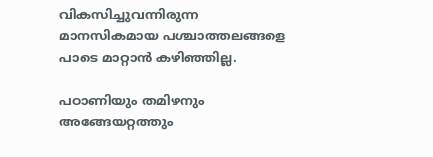വികസിച്ചുവന്നിരുന്ന മാനസികമായ പശ്ചാത്തലങ്ങളെ പാടെ മാറ്റാന്‍ കഴിഞ്ഞില്ല.

പഠാണിയും തമിഴനും അങ്ങേയറ്റത്തും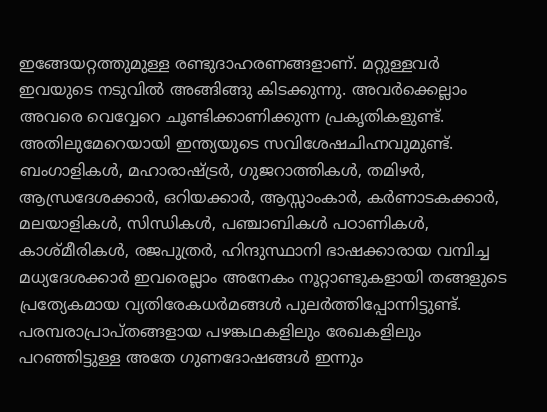ഇങ്ങേയറ്റത്തുമുള്ള രണ്ടുദാഹരണങ്ങളാണ്. മറ്റുള്ളവര്‍ ഇവയുടെ നടുവില്‍ അങ്ങിങ്ങു കിടക്കുന്നു. അവര്‍ക്കെല്ലാം അവരെ വെവ്വേറെ ചൂണ്ടിക്കാണിക്കുന്ന പ്രകൃതികളുണ്ട്. അതിലുമേറെയായി ഇന്ത്യയുടെ സവിശേഷചിഹ്നവുമുണ്ട്. ബംഗാളികള്‍, മഹാരാഷ്ട്രര്‍, ഗുജറാത്തികള്‍, തമിഴര്‍, ആന്ധ്രദേശക്കാര്‍, ഒറിയക്കാര്‍, ആസ്സാംകാര്‍, കര്‍ണാടകക്കാര്‍, മലയാളികള്‍, സിന്ധികള്‍, പഞ്ചാബികള്‍ പഠാണികള്‍, കാശ്മീരികള്‍, രജപുത്രര്‍, ഹിന്ദുസ്ഥാനി ഭാഷക്കാരായ വമ്പിച്ച മധ്യദേശക്കാര്‍ ഇവരെല്ലാം അനേകം നൂറ്റാണ്ടുകളായി തങ്ങളുടെ പ്രത്യേകമായ വ്യതിരേകധര്‍മങ്ങള്‍ പുലര്‍ത്തിപ്പോന്നിട്ടുണ്ട്. പരമ്പരാപ്രാപ്തങ്ങളായ പഴങ്കഥകളിലും രേഖകളിലും പറഞ്ഞിട്ടുള്ള അതേ ഗുണദോഷങ്ങള്‍ ഇന്നും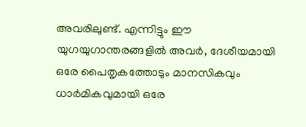അവരിലുണ്ട്. എന്നിട്ടും ഈ യുഗയുഗാന്തരങ്ങളില്‍ അവര്‍, ദേശീയമായി ഒരേ പൈതൃകത്തോടും മാനസികവും ധാര്‍മികവുമായി ഒരേ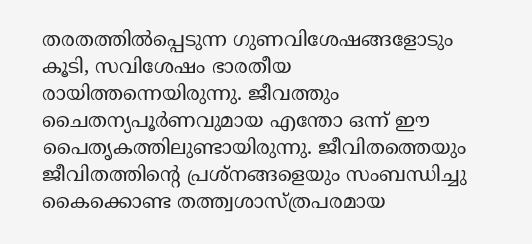തരതത്തില്‍പ്പെടുന്ന ഗുണവിശേഷങ്ങളോടും കൂടി, സവിശേഷം ഭാരതീയ രായിത്തന്നെയിരുന്നു. ജീവത്തും ചൈതന്യപൂര്‍ണവുമായ എന്തോ ഒന്ന് ഈ പൈതൃകത്തിലുണ്ടായിരുന്നു. ജീവിതത്തെയും ജീവിതത്തിന്റെ പ്രശ്‌നങ്ങളെയും സംബന്ധിച്ചു കൈക്കൊണ്ട തത്ത്വശാസ്ത്രപരമായ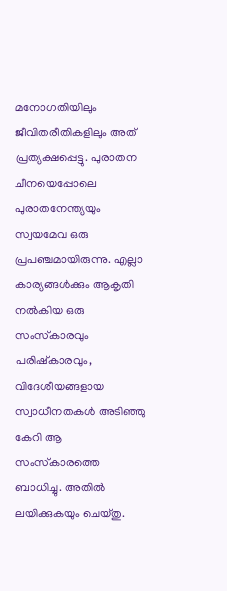മനോഗതിയിലും ജീവിതരീതികളിലും അത് പ്രത്യക്ഷപ്പെട്ടു. പുരാതന ചീനയെപ്പോലെ പുരാതനേന്ത്യയും സ്വയമേവ ഒരു പ്രപഞ്ചമായിരുന്നു. എല്ലാ കാര്യങ്ങള്‍ക്കും ആകൃതി നല്‍കിയ ഒരു സംസ്‌കാരവും പരിഷ്‌കാരവും, വിദേശീയങ്ങളായ സ്വാധീനതകള്‍ അടിഞ്ഞു കേറി ആ സംസ്‌കാരത്തെ ബാധിച്ചു. അതില്‍ ലയിക്കുകയും ചെയ്തു.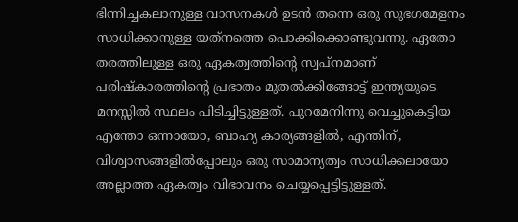ഭിന്നിച്ചകലാനുള്ള വാസനകള്‍ ഉടന്‍ തന്നെ ഒരു സുഭഗമേളനം സാധിക്കാനുള്ള യത്‌നത്തെ പൊക്കിക്കൊണ്ടുവന്നു. ഏതോ തരത്തിലുള്ള ഒരു ഏകത്വത്തിന്റെ സ്വപ്നമാണ് പരിഷ്‌കാരത്തിന്റെ പ്രഭാതം മുതല്‍ക്കിങ്ങോട്ട് ഇന്ത്യയുടെ മനസ്സില്‍ സ്ഥലം പിടിച്ചിട്ടുള്ളത്. പുറമേനിന്നു വെച്ചുകെട്ടിയ എന്തോ ഒന്നായോ, ബാഹ്യ കാര്യങ്ങളില്‍, എന്തിന്, വിശ്വാസങ്ങളില്‍പ്പോലും ഒരു സാമാന്യത്വം സാധിക്കലായോ അല്ലാത്ത ഏകത്വം വിഭാവനം ചെയ്യപ്പെട്ടിട്ടുള്ളത്.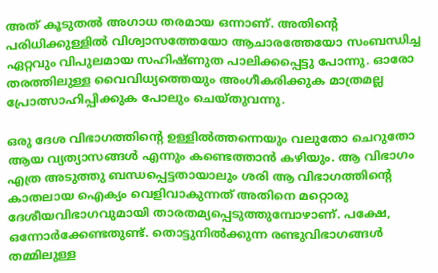അത് കൂടുതല്‍ അഗാധ തരമായ ഒന്നാണ്. അതിന്റെ പരിധിക്കുള്ളില്‍ വിശ്വാസത്തേയോ ആചാരത്തേയോ സംബന്ധിച്ച ഏറ്റവും വിപുലമായ സഹിഷ്ണുത പാലിക്കപ്പെട്ടു പോന്നു. ഓരോ തരത്തിലുള്ള വൈവിധ്യത്തെയും അംഗീകരിക്കുക മാത്രമല്ല പ്രോത്സാഹിപ്പിക്കുക പോലും ചെയ്തുവന്നു.

ഒരു ദേശ വിഭാഗത്തിന്റെ ഉള്ളില്‍ത്തന്നെയും വലുതോ ചെറുതോ ആയ വ്യത്യാസങ്ങള്‍ എന്നും കണ്ടെത്താന്‍ കഴിയും. ആ വിഭാഗം എത്ര അടുത്തു ബന്ധപ്പെട്ടതായാലും ശരി ആ വിഭാഗത്തിന്റെ കാതലായ ഐക്യം വെളിവാകുന്നത് അതിനെ മറ്റൊരു ദേശീയവിഭാഗവുമായി താരതമ്യപ്പെടുത്തുമ്പോഴാണ്. പക്ഷേ, ഒന്നോര്‍ക്കേണ്ടതുണ്ട്. തൊട്ടുനില്‍ക്കുന്ന രണ്ടുവിഭാഗങ്ങള്‍ തമ്മിലുള്ള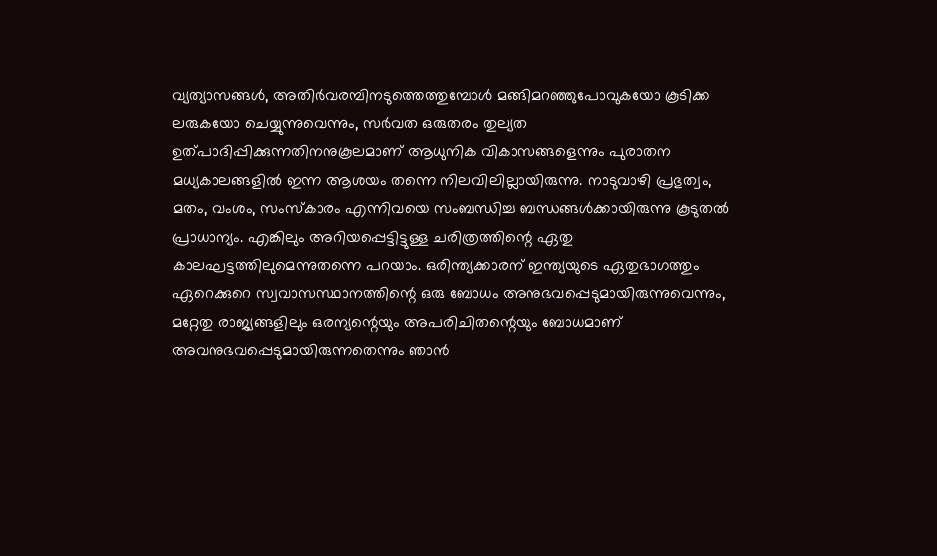വ്യത്യാസങ്ങള്‍, അതിര്‍വരമ്പിനടുത്തെത്തുമ്പോള്‍ മങ്ങിമറഞ്ഞുപോവുകയോ കൂടിക്ക ലരുകയോ ചെയ്യുന്നുവെന്നും, സര്‍വത ഒരുതരം തുല്യത ഉത്പാദിപ്പിക്കുന്നതിനനുകൂലമാണ് ആധുനിക വികാസങ്ങളെന്നും പുരാതന മധ്യകാലങ്ങളില്‍ ഇന്ന ആശയം തന്നെ നിലവിലില്ലായിരുന്നു. നാടുവാഴി പ്രഭുത്വം, മതം, വംശം, സംസ്‌കാരം എന്നിവയെ സംബന്ധിച്ച ബന്ധങ്ങള്‍ക്കായിരുന്നു കൂടുതല്‍ പ്രാധാന്യം. എങ്കിലും അറിയപ്പെട്ടിട്ടുള്ള ചരിത്രത്തിന്റെ ഏതു കാലഘട്ടത്തിലുമെന്നുതന്നെ പറയാം. ഒരിന്ത്യക്കാരന് ഇന്ത്യയുടെ ഏതുഭാഗത്തും ഏറെക്കുറെ സ്വവാസസ്ഥാനത്തിന്റെ ഒരു ബോധം അനുഭവപ്പെടുമായിരുന്നുവെന്നും, മറ്റേതു രാജ്യങ്ങളിലും ഒരന്യന്റെയും അപരിചിതന്റെയും ബോധമാണ് അവനുഭവപ്പെടുമായിരുന്നതെന്നും ഞാന്‍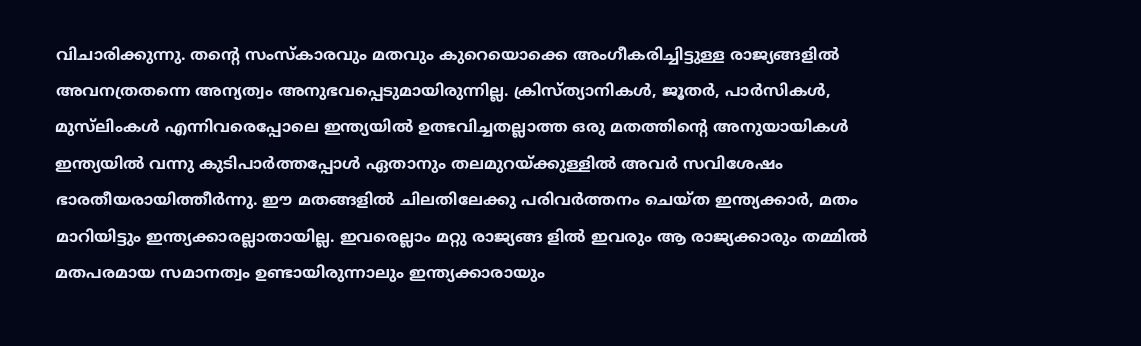വിചാരിക്കുന്നു. തന്റെ സംസ്‌കാരവും മതവും കുറെയൊക്കെ അംഗീകരിച്ചിട്ടുള്ള രാജ്യങ്ങളില്‍ അവനത്രതന്നെ അന്യത്വം അനുഭവപ്പെടുമായിരുന്നില്ല. ക്രിസ്ത്യാനികള്‍, ജൂതര്‍, പാര്‍സികള്‍, മുസ്‌ലിംകള്‍ എന്നിവരെപ്പോലെ ഇന്ത്യയില്‍ ഉത്ഭവിച്ചതല്ലാത്ത ഒരു മതത്തിന്റെ അനുയായികള്‍ ഇന്ത്യയില്‍ വന്നു കുടിപാര്‍ത്തപ്പോള്‍ ഏതാനും തലമുറയ്ക്കുള്ളില്‍ അവര്‍ സവിശേഷം ഭാരതീയരായിത്തീര്‍ന്നു. ഈ മതങ്ങളില്‍ ചിലതിലേക്കു പരിവര്‍ത്തനം ചെയ്ത ഇന്ത്യക്കാര്‍, മതം മാറിയിട്ടും ഇന്ത്യക്കാരല്ലാതായില്ല. ഇവരെല്ലാം മറ്റു രാജ്യങ്ങ ളില്‍ ഇവരും ആ രാജ്യക്കാരും തമ്മില്‍ മതപരമായ സമാനത്വം ഉണ്ടായിരുന്നാലും ഇന്ത്യക്കാരായും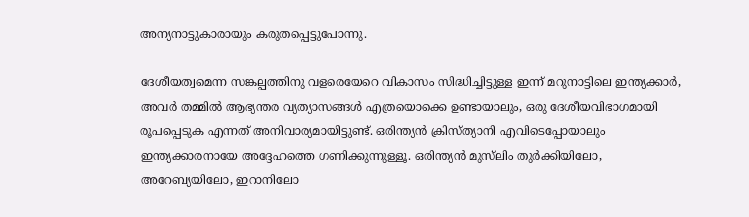അന്യനാട്ടുകാരായും കരുതപ്പെട്ടുപോന്നു.

ദേശീയത്വമെന്ന സങ്കല്പത്തിനു വളരെയേറെ വികാസം സിദ്ധിച്ചിട്ടുള്ള ഇന്ന് മറുനാട്ടിലെ ഇന്ത്യക്കാര്‍, അവര്‍ തമ്മില്‍ ആഭ്യന്തര വ്യത്യാസങ്ങള്‍ എത്രയൊക്കെ ഉണ്ടായാലും, ഒരു ദേശീയവിഭാഗമായി രൂപപ്പെടുക എന്നത് അനിവാര്യമായിട്ടുണ്ട്. ഒരിന്ത്യന്‍ ക്രിസ്ത്യാനി എവിടെപ്പോയാലും ഇന്ത്യക്കാരനായേ അദ്ദേഹത്തെ ഗണിക്കുന്നുള്ളൂ. ഒരിന്ത്യന്‍ മുസ്‌ലിം തുര്‍ക്കിയിലോ, അറേബ്യയിലോ, ഇറാനിലോ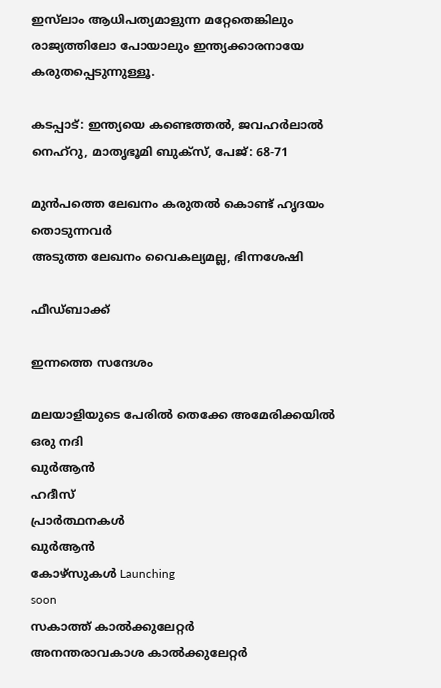ഇസ്‌ലാം ആധിപത്യമാളുന്ന മറ്റേതെങ്കിലും രാജ്യത്തിലോ പോയാലും ഇന്ത്യക്കാരനായേ കരുതപ്പെടുന്നുള്ളൂ.

കടപ്പാട്: ഇന്ത്യയെ കണ്ടെത്തല്‍, ജവഹര്‍ലാല്‍ നെഹ്‌റു, മാതൃഭൂമി ബുക്‌സ്, പേജ്: 68-71

മുൻപത്തെ ലേഖനം കരുതല്‍ കൊണ്ട് ഹൃദയം തൊടുന്നവര്‍
അടുത്ത ലേഖനം വൈകല്യമല്ല, ഭിന്നശേഷി

ഫീഡ്ബാക്ക്

ഇന്നത്തെ സന്ദേശം

മലയാളിയുടെ പേരിൽ തെക്കേ അമേരിക്കയിൽ ഒരു നദി
ഖുർആൻ
ഹദീസ്
പ്രാർത്ഥനകൾ
ഖുർആൻ
കോഴ്സുകൾ Launching
soon
സകാത്ത് കാൽക്കുലേറ്റർ
അനന്തരാവകാശ കാൽക്കുലേറ്റർ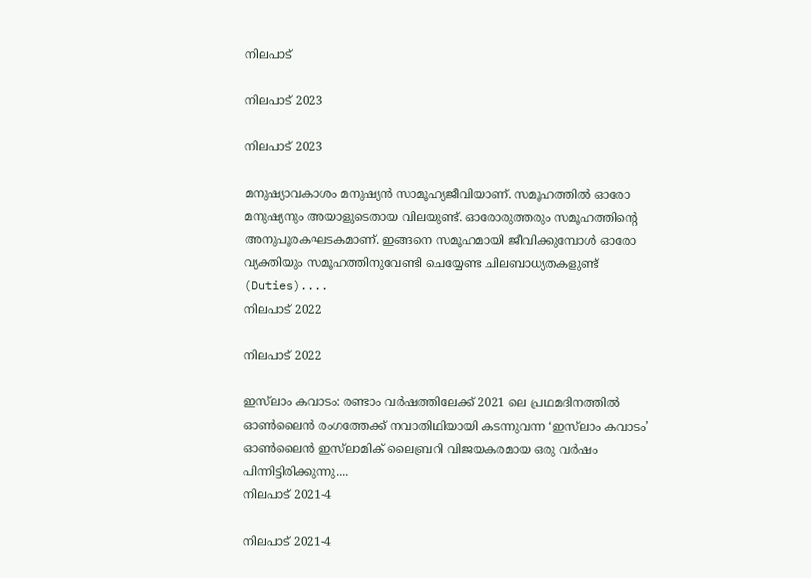നിലപാട്

നിലപാട് 2023

നിലപാട് 2023

മനുഷ്യാവകാശം മനുഷ്യന്‍ സാമൂഹ്യജീവിയാണ്. സമൂഹത്തില്‍ ഓരോ മനുഷ്യനും അയാളുടെതായ വിലയുണ്ട്. ഓരോരുത്തരും സമൂഹത്തിന്റെ അനുപൂരകഘടകമാണ്. ഇങ്ങനെ സമൂഹമായി ജീവിക്കുമ്പോള്‍ ഓരോ വ്യക്തിയും സമൂഹത്തിനുവേണ്ടി ചെയ്യേണ്ട ചിലബാധ്യതകളുണ്ട് (Duties)....
നിലപാട് 2022

നിലപാട് 2022

ഇസ്‌ലാം കവാടം: രണ്ടാം വര്‍ഷത്തിലേക്ക് 2021 ലെ പ്രഥമദിനത്തില്‍ ഓണ്‍ലൈന്‍ രംഗത്തേക്ക് നവാതിഥിയായി കടന്നുവന്ന ‘ഇസ്‌ലാം കവാടം’ ഓണ്‍ലൈന്‍ ഇസ്‌ലാമിക് ലൈബ്രറി വിജയകരമായ ഒരു വര്‍ഷം പിന്നിട്ടിരിക്കുന്നു....
നിലപാട് 2021-4

നിലപാട് 2021-4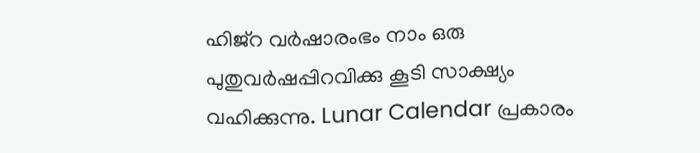ഹിജ്‌റ വര്‍ഷാരംഭം നാം ഒരു പുതുവര്‍ഷപ്പിറവിക്കു കൂടി സാക്ഷ്യം വഹിക്കുന്നു. Lunar Calendar പ്രകാരം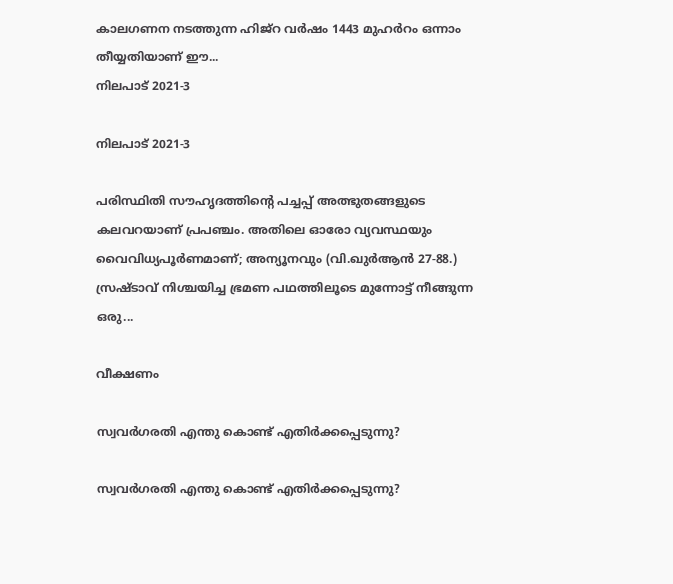കാലഗണന നടത്തുന്ന ഹിജ്‌റ വര്‍ഷം 1443 മുഹര്‍റം ഒന്നാം തീയ്യതിയാണ് ഈ...
നിലപാട് 2021-3

നിലപാട് 2021-3

പരിസ്ഥിതി സൗഹൃദത്തിന്റെ പച്ചപ്പ് അത്ഭുതങ്ങളുടെ കലവറയാണ് പ്രപഞ്ചം. അതിലെ ഓരോ വ്യവസ്ഥയും വൈവിധ്യപൂര്‍ണമാണ്; അന്യൂനവും (വി.ഖുര്‍ആന്‍ 27-88.) സ്രഷ്ടാവ് നിശ്ചയിച്ച ഭ്രമണ പഥത്തിലൂടെ മുന്നോട്ട് നീങ്ങുന്ന ഒരു...

വീക്ഷണം

സ്വവര്‍ഗരതി എന്തു കൊണ്ട് എതിര്‍ക്കപ്പെടുന്നു?

സ്വവര്‍ഗരതി എന്തു കൊണ്ട് എതിര്‍ക്കപ്പെടുന്നു?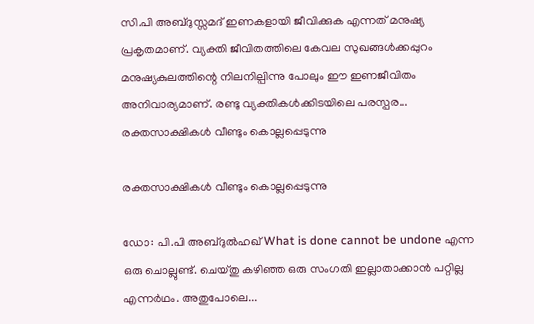സി.പി അബ്ദുസ്സമദ് ഇണകളായി ജീവിക്കുക എന്നത് മനുഷ്യ പ്രകൃതമാണ്. വ്യക്തി ജീവിതത്തിലെ കേവല സുഖങ്ങള്‍ക്കപ്പുറം മനുഷ്യകുലത്തിന്റെ നിലനില്പിന്നു പോലും ഈ ഇണജീവിതം അനിവാര്യമാണ്. രണ്ടു വ്യക്തികള്‍ക്കിടയിലെ പരസ്പര...
രക്തസാക്ഷികള്‍ വീണ്ടും കൊല്ലപ്പെടുന്നു

രക്തസാക്ഷികള്‍ വീണ്ടും കൊല്ലപ്പെടുന്നു

ഡോ: പി.പി അബ്ദുല്‍ഹഖ് What is done cannot be undone എന്ന ഒരു ചൊല്ലുണ്ട്. ചെയ്തു കഴിഞ്ഞ ഒരു സംഗതി ഇല്ലാതാക്കാന്‍ പറ്റില്ല എന്നര്‍ഥം. അതുപോലെ...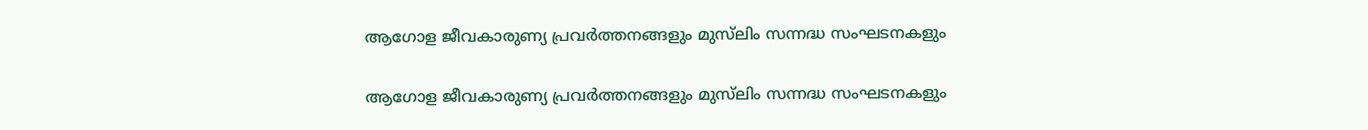ആഗോള ജീവകാരുണ്യ പ്രവര്‍ത്തനങ്ങളും മുസ്‌ലിം സന്നദ്ധ സംഘടനകളും

ആഗോള ജീവകാരുണ്യ പ്രവര്‍ത്തനങ്ങളും മുസ്‌ലിം സന്നദ്ധ സംഘടനകളും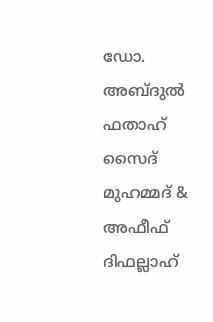ഡോ. അബ്ദുല്‍ ഫതാഹ് സൈദ് മുഹമ്മദ് & അഫീഫ് ദിഫല്ലാഹ്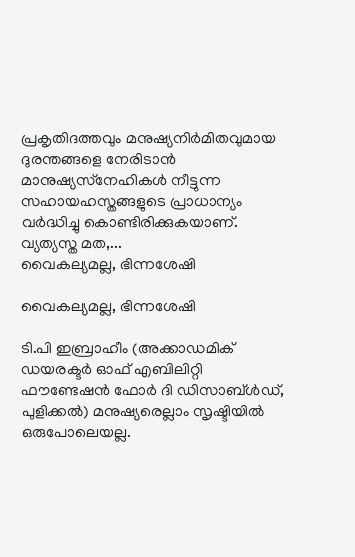പ്രകൃതിദത്തവും മനുഷ്യനിര്‍മിതവുമായ ദുരന്തങ്ങളെ നേരിടാന്‍ മാനുഷ്യസ്‌നേഹികള്‍ നീട്ടുന്ന സഹായഹസ്തങ്ങളുടെ പ്രാധാന്യം വര്‍ദ്ധിച്ചു കൊണ്ടിരിക്കുകയാണ്. വ്യത്യസ്ത മത,...
വൈകല്യമല്ല, ഭിന്നശേഷി

വൈകല്യമല്ല, ഭിന്നശേഷി

ടി.പി ഇബ്രാഹീം (അക്കാഡമിക് ഡയരക്ടര്‍ ഓഫ് എബിലിറ്റി ഫൗണ്ടേഷന്‍ ഫോര്‍ ദി ഡിസാബ്ള്‍ഡ്, പുളിക്കല്‍) മനുഷ്യരെല്ലാം സൃഷ്ടിയില്‍ ഒരുപോലെയല്ല.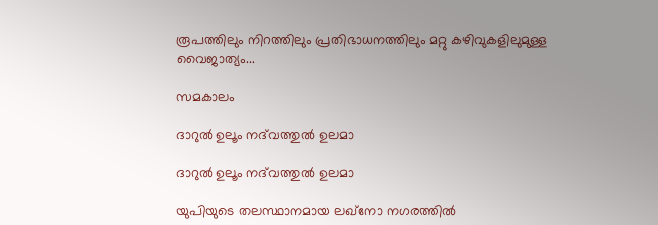രൂപത്തിലും നിറത്തിലും പ്രതിഭാധനത്തിലും മറ്റു കഴിവുകളിലുമുള്ള വൈജാത്യം...

സമകാലം

ദാറുല്‍ ഉലൂം നദ്‌വത്തുല്‍ ഉലമാ

ദാറുല്‍ ഉലൂം നദ്‌വത്തുല്‍ ഉലമാ

യുപിയുടെ തലസ്ഥാനമായ ലഖ്‌നോ നഗരത്തില്‍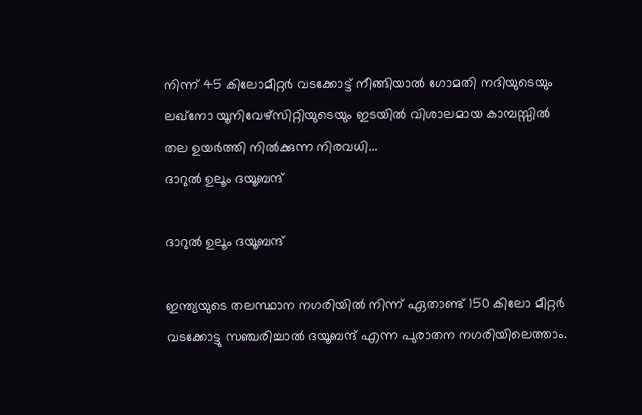നിന്ന് 45 കിലോമീറ്റര്‍ വടക്കോട്ട് നീങ്ങിയാല്‍ ഗോമതി നദിയുടെയും ലഖ്‌നോ യൂനിവേഴ്‌സിറ്റിയുടെയും ഇടയില്‍ വിശാലമായ കാമ്പസ്സില്‍ തല ഉയര്‍ത്തി നില്‍ക്കുന്ന നിരവധി...
ദാറുല്‍ ഉലൂം ദയൂബന്ദ്

ദാറുല്‍ ഉലൂം ദയൂബന്ദ്

ഇന്ത്യയുടെ തലസ്ഥാന നഗരിയില്‍ നിന്ന് ഏതാണ്ട് 150 കിലോ മീറ്റര്‍ വടക്കോട്ടു സഞ്ചരിച്ചാല്‍ ദയൂബന്ദ് എന്ന പുരാതന നഗരിയിലെത്താം.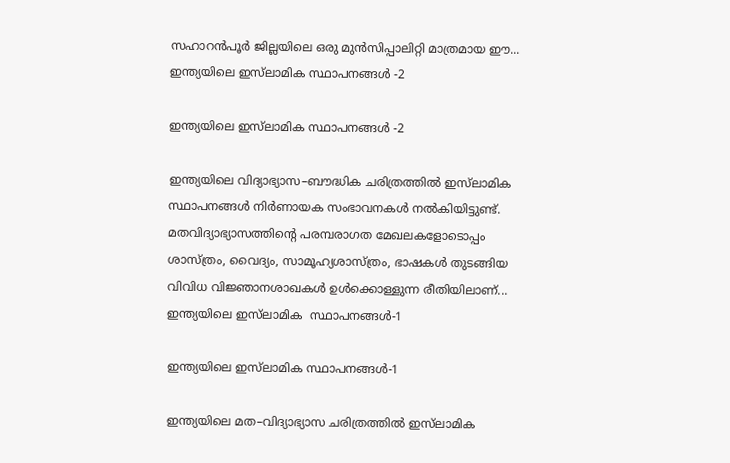സഹാറന്‍പൂര്‍ ജില്ലയിലെ ഒരു മുന്‍സിപ്പാലിറ്റി മാത്രമായ ഈ...
ഇന്ത്യയിലെ ഇസ്‌ലാമിക സ്ഥാപനങ്ങള്‍ -2

ഇന്ത്യയിലെ ഇസ്‌ലാമിക സ്ഥാപനങ്ങള്‍ -2

ഇന്ത്യയിലെ വിദ്യാഭ്യാസ–ബൗദ്ധിക ചരിത്രത്തില്‍ ഇസ്‌ലാമിക സ്ഥാപനങ്ങള്‍ നിര്‍ണായക സംഭാവനകള്‍ നല്‍കിയിട്ടുണ്ട്. മതവിദ്യാഭ്യാസത്തിന്റെ പരമ്പരാഗത മേഖലകളോടൊപ്പം ശാസ്ത്രം, വൈദ്യം, സാമൂഹ്യശാസ്ത്രം, ഭാഷകള്‍ തുടങ്ങിയ വിവിധ വിജ്ഞാനശാഖകള്‍ ഉള്‍ക്കൊള്ളുന്ന രീതിയിലാണ്...
ഇന്ത്യയിലെ ഇസ്‌ലാമിക  സ്ഥാപനങ്ങള്‍-1

ഇന്ത്യയിലെ ഇസ്‌ലാമിക സ്ഥാപനങ്ങള്‍-1

ഇന്ത്യയിലെ മത–വിദ്യാഭ്യാസ ചരിത്രത്തില്‍ ഇസ്‌ലാമിക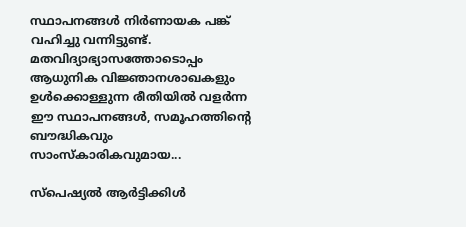സ്ഥാപനങ്ങള്‍ നിര്‍ണായക പങ്ക് വഹിച്ചു വന്നിട്ടുണ്ട്. മതവിദ്യാഭ്യാസത്തോടൊപ്പം ആധുനിക വിജ്ഞാനശാഖകളും ഉള്‍ക്കൊള്ളുന്ന രീതിയില്‍ വളര്‍ന്ന ഈ സ്ഥാപനങ്ങള്‍, സമൂഹത്തിന്റെ ബൗദ്ധികവും സാംസ്‌കാരികവുമായ...

സ്പെഷ്യൽ ആർട്ടിക്കിൾ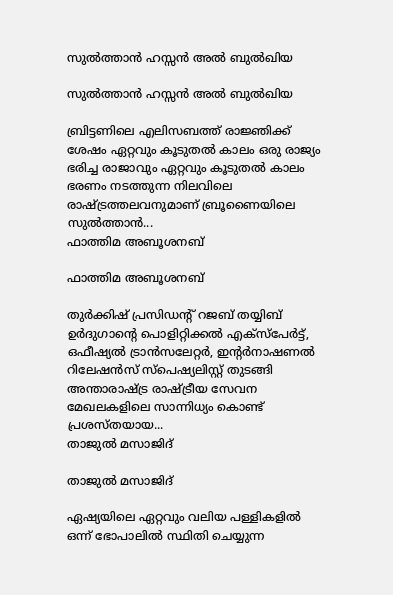സുല്‍ത്താന്‍ ഹസ്സന്‍ അല്‍ ബുല്‍ഖിയ

സുല്‍ത്താന്‍ ഹസ്സന്‍ അല്‍ ബുല്‍ഖിയ

ബ്രിട്ടണിലെ എലിസബത്ത് രാജ്ഞിക്ക് ശേഷം ഏറ്റവും കൂടുതല്‍ കാലം ഒരു രാജ്യം ഭരിച്ച രാജാവും ഏറ്റവും കൂടുതല്‍ കാലം ഭരണം നടത്തുന്ന നിലവിലെ രാഷ്ട്രത്തലവനുമാണ് ബ്രൂണൈയിലെ സുല്‍ത്താന്‍...
ഫാത്തിമ അബൂശനബ്

ഫാത്തിമ അബൂശനബ്

തുര്‍ക്കിഷ് പ്രസിഡന്റ് റജബ് തയ്യിബ് ഉര്‍ദുഗാന്റെ പൊളിറ്റിക്കല്‍ എക്‌സ്‌പേര്‍ട്ട്, ഒഫീഷ്യല്‍ ട്രാന്‍സലേറ്റര്‍, ഇന്റര്‍നാഷണല്‍ റിലേഷന്‍സ് സ്‌പെഷ്യലിസ്റ്റ് തുടങ്ങി അന്താരാഷ്ട്ര രാഷ്ട്രീയ സേവന മേഖലകളിലെ സാന്നിധ്യം കൊണ്ട് പ്രശസ്തയായ...
താജുല്‍ മസാജിദ്

താജുല്‍ മസാജിദ്

ഏഷ്യയിലെ ഏറ്റവും വലിയ പള്ളികളില്‍ ഒന്ന് ഭോപാലില്‍ സ്ഥിതി ചെയ്യുന്ന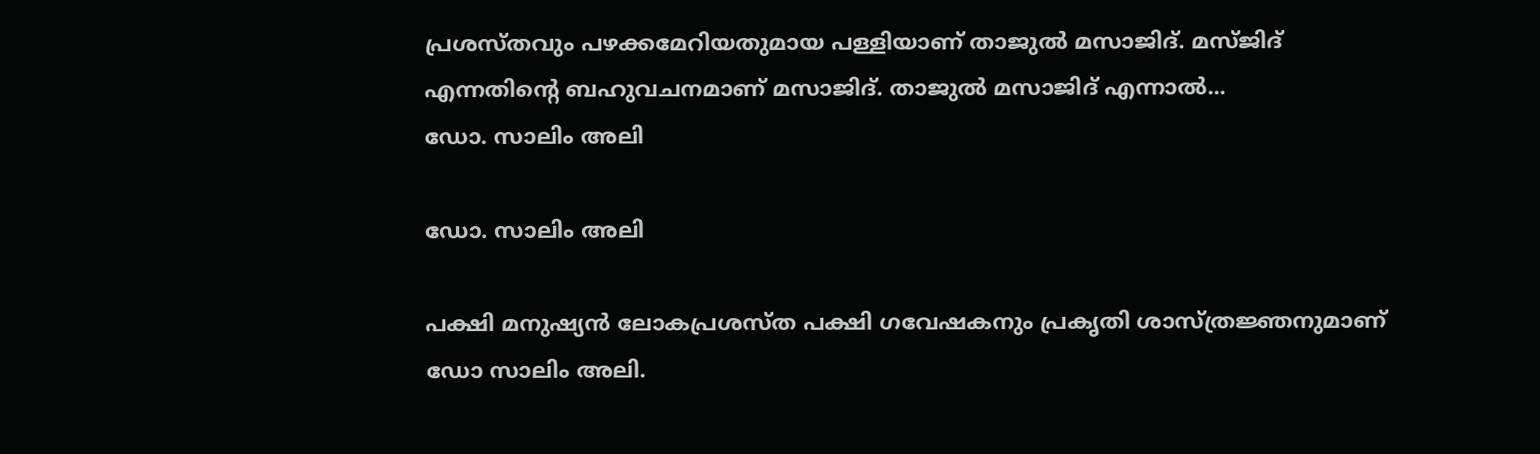പ്രശസ്തവും പഴക്കമേറിയതുമായ പള്ളിയാണ് താജുല്‍ മസാജിദ്. മസ്ജിദ് എന്നതിന്റെ ബഹുവചനമാണ് മസാജിദ്. താജുല്‍ മസാജിദ് എന്നാല്‍...
ഡോ. സാലിം അലി

ഡോ. സാലിം അലി

പക്ഷി മനുഷ്യന്‍ ലോകപ്രശസ്ത പക്ഷി ഗവേഷകനും പ്രകൃതി ശാസ്ത്രജ്ഞനുമാണ് ഡോ സാലിം അലി.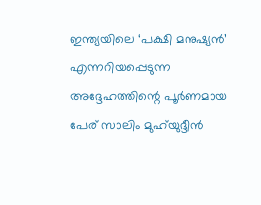ഇന്ത്യയിലെ ‘പക്ഷി മനുഷ്യന്‍’ എന്നറിയപ്പെടുന്ന അദ്ദേഹത്തിന്റെ പൂര്‍ണമായ പേര് സാലിം മുഹ്‌യുദ്ദീന്‍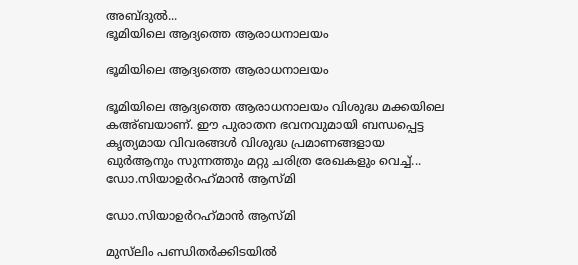അബ്ദുല്‍...
ഭൂമിയിലെ ആദ്യത്തെ ആരാധനാലയം

ഭൂമിയിലെ ആദ്യത്തെ ആരാധനാലയം

ഭൂമിയിലെ ആദ്യത്തെ ആരാധനാലയം വിശുദ്ധ മക്കയിലെ കഅ്ബയാണ്. ഈ പുരാതന ഭവനവുമായി ബന്ധപ്പെട്ട കൃത്യമായ വിവരങ്ങള്‍ വിശുദ്ധ പ്രമാണങ്ങളായ ഖുര്‍ആനും സുന്നത്തും മറ്റു ചരിത്ര രേഖകളും വെച്ച്...
ഡോ.സിയാഉര്‍റഹ്‌മാന്‍ ആസ്മി

ഡോ.സിയാഉര്‍റഹ്‌മാന്‍ ആസ്മി

മുസ്‌ലിം പണ്ഡിതര്‍ക്കിടയില്‍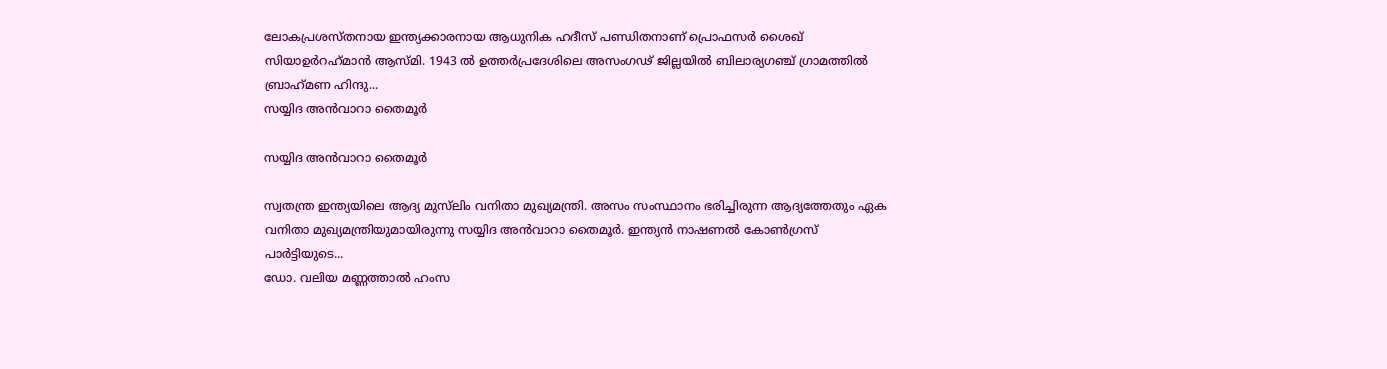ലോകപ്രശസ്തനായ ഇന്ത്യക്കാരനായ ആധുനിക ഹദീസ് പണ്ഡിതനാണ് പ്രൊഫസര്‍ ശൈഖ് സിയാഉര്‍റഹ്‌മാന്‍ ആസ്മി. 1943 ല്‍ ഉത്തര്‍പ്രദേശിലെ അസംഗഢ് ജില്ലയില്‍ ബിലാര്യഗഞ്ച് ഗ്രാമത്തില്‍ ബ്രാഹ്‌മണ ഹിന്ദു...
സയ്യിദ അന്‍വാറാ തൈമൂര്‍

സയ്യിദ അന്‍വാറാ തൈമൂര്‍

സ്വതന്ത്ര ഇന്ത്യയിലെ ആദ്യ മുസ്‌ലിം വനിതാ മുഖ്യമന്ത്രി. അസം സംസ്ഥാനം ഭരിച്ചിരുന്ന ആദ്യത്തേതും ഏക വനിതാ മുഖ്യമന്ത്രിയുമായിരുന്നു സയ്യിദ അന്‍വാറാ തൈമൂര്‍. ഇന്ത്യന്‍ നാഷണല്‍ കോണ്‍ഗ്രസ് പാര്‍ട്ടിയുടെ...
ഡോ. വലിയ മണ്ണത്താല്‍ ഹംസ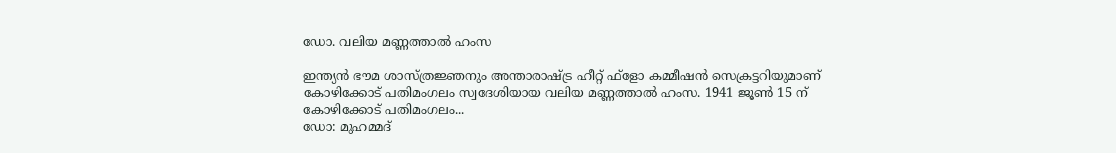ഡോ. വലിയ മണ്ണത്താല്‍ ഹംസ

ഇന്ത്യന്‍ ഭൗമ ശാസ്ത്രജ്ഞനും അന്താരാഷ്ട്ര ഹീറ്റ് ഫ്‌ളോ കമ്മീഷന്‍ സെക്രട്ടറിയുമാണ് കോഴിക്കോട് പതിമംഗലം സ്വദേശിയായ വലിയ മണ്ണത്താല്‍ ഹംസ. 1941 ജൂണ്‍ 15 ന് കോഴിക്കോട് പതിമംഗലം...
ഡോ: മുഹമ്മദ്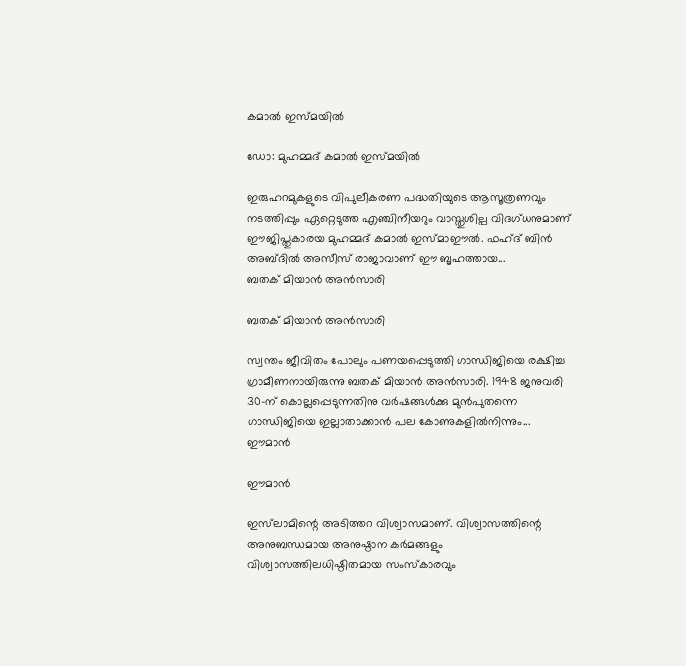കമാല്‍ ഇസ്മയില്‍

ഡോ: മുഹമ്മദ് കമാല്‍ ഇസ്മയില്‍

ഇരുഹറമുകളുടെ വിപുലീകരണ പദ്ധതിയുടെ ആസൂത്രണവും നടത്തിപ്പും ഏറ്റെടുത്ത എഞ്ചിനീയറും വാസ്തുശില്പ വിദഗ്ധനുമാണ് ഈജിപ്തുകാരയ മുഹമ്മദ് കമാല്‍ ഇസ്മാഈല്‍. ഫഹ്ദ് ബിന്‍ അബ്ദില്‍ അസീസ് രാജാവാണ് ഈ ബൃഹത്തായ...
ബതക് മിയാന്‍ അന്‍സാരി

ബതക് മിയാന്‍ അന്‍സാരി

സ്വന്തം ജീവിതം പോലും പണയപ്പെടുത്തി ഗാന്ധിജിയെ രക്ഷിച്ച ഗ്രാമീണനായിരുന്നു ബതക് മിയാന്‍ അന്‍സാരി. 1948 ജനുവരി 30-ന് കൊല്ലപ്പെടുന്നതിനു വര്‍ഷങ്ങള്‍ക്കു മുന്‍പുതന്നെ ഗാന്ധിജിയെ ഇല്ലാതാക്കാന്‍ പല കോണുകളില്‍നിന്നും...
ഈമാന്‍

ഈമാന്‍

ഇസ്‌ലാമിന്റെ അടിത്തറ വിശ്വാസമാണ്. വിശ്വാസത്തിന്റെ അനുബന്ധമായ അനുഷ്ഠാന കര്‍മങ്ങളും വിശ്വാസത്തിലധിഷ്ഠിതമായ സംസ്‌കാരവും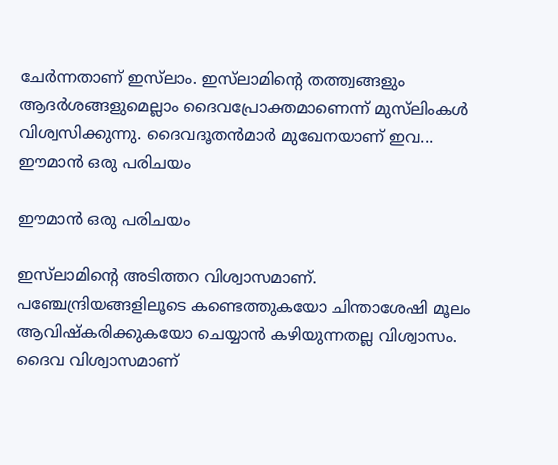ചേര്‍ന്നതാണ് ഇസ്‌ലാം. ഇസ്‌ലാമിന്റെ തത്ത്വങ്ങളും ആദര്‍ശങ്ങളുമെല്ലാം ദൈവപ്രോക്തമാണെന്ന് മുസ്‌ലിംകള്‍ വിശ്വസിക്കുന്നു. ദൈവദൂതന്‍മാര്‍ മുഖേനയാണ് ഇവ...
ഈമാന്‍ ഒരു പരിചയം

ഈമാന്‍ ഒരു പരിചയം

ഇസ്‌ലാമിന്റെ അടിത്തറ വിശ്വാസമാണ്.  പഞ്ചേന്ദ്രിയങ്ങളിലൂടെ കണ്ടെത്തുകയോ ചിന്താശേഷി മൂലം ആവിഷ്‌കരിക്കുകയോ ചെയ്യാന്‍ കഴിയുന്നതല്ല വിശ്വാസം. ദൈവ വിശ്വാസമാണ്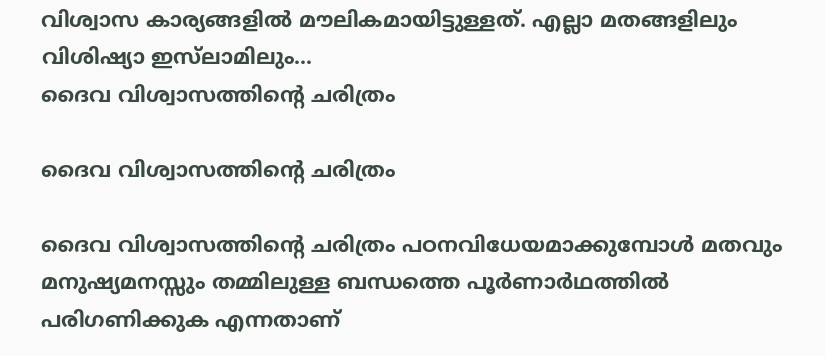വിശ്വാസ കാര്യങ്ങളില്‍ മൗലികമായിട്ടുള്ളത്. എല്ലാ മതങ്ങളിലും വിശിഷ്യാ ഇസ്‌ലാമിലും...
ദൈവ വിശ്വാസത്തിന്റെ ചരിത്രം

ദൈവ വിശ്വാസത്തിന്റെ ചരിത്രം

ദൈവ വിശ്വാസത്തിന്റെ ചരിത്രം പഠനവിധേയമാക്കുമ്പോള്‍ മതവും മനുഷ്യമനസ്സും തമ്മിലുള്ള ബന്ധത്തെ പൂര്‍ണാര്‍ഥത്തില്‍ പരിഗണിക്കുക എന്നതാണ്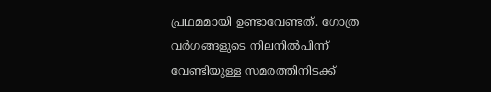പ്രഥമമായി ഉണ്ടാവേണ്ടത്. ഗോത്ര വര്‍ഗങ്ങളുടെ നിലനില്‍പിന്ന് വേണ്ടിയുള്ള സമരത്തിനിടക്ക്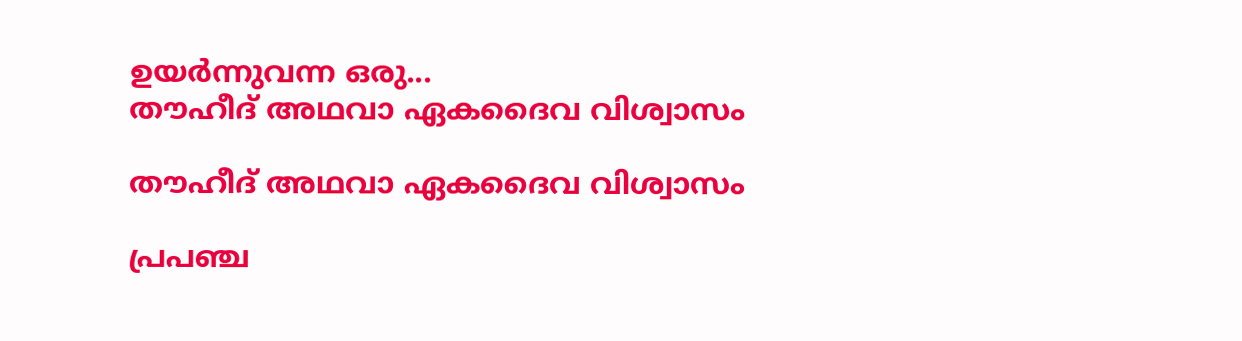ഉയര്‍ന്നുവന്ന ഒരു...
തൗഹീദ് അഥവാ ഏകദൈവ വിശ്വാസം

തൗഹീദ് അഥവാ ഏകദൈവ വിശ്വാസം

പ്രപഞ്ച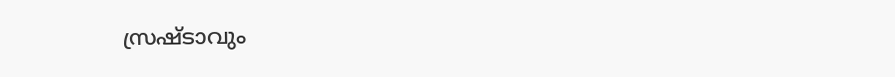സ്രഷ്ടാവും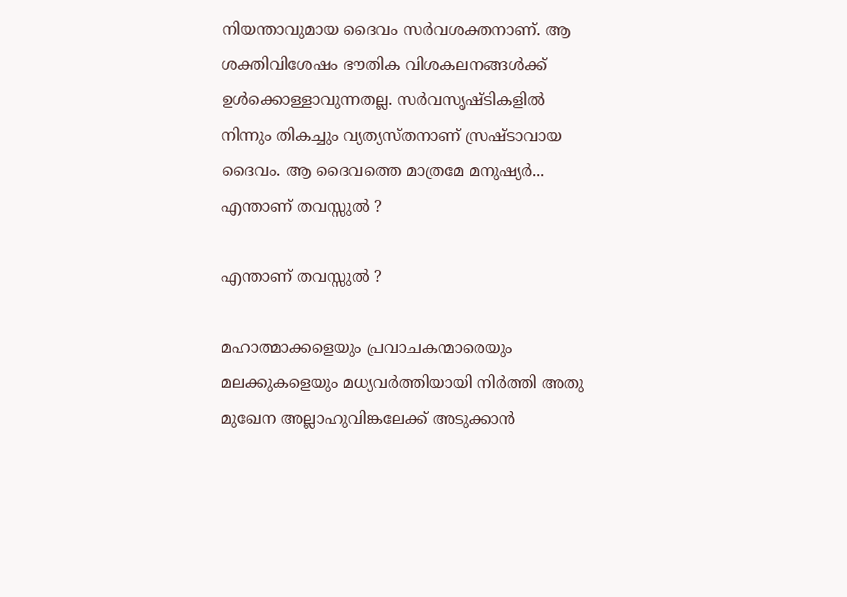നിയന്താവുമായ ദൈവം സര്‍വശക്തനാണ്. ആ ശക്തിവിശേഷം ഭൗതിക വിശകലനങ്ങള്‍ക്ക് ഉള്‍ക്കൊള്ളാവുന്നതല്ല. സര്‍വസൃഷ്ടികളില്‍ നിന്നും തികച്ചും വ്യത്യസ്തനാണ് സ്രഷ്ടാവായ ദൈവം. ആ ദൈവത്തെ മാത്രമേ മനുഷ്യര്‍...
എന്താണ് തവസ്സുല്‍ ?

എന്താണ് തവസ്സുല്‍ ?

മഹാത്മാക്കളെയും പ്രവാചകന്മാരെയും മലക്കുകളെയും മധ്യവര്‍ത്തിയായി നിര്‍ത്തി അതു മുഖേന അല്ലാഹുവിങ്കലേക്ക് അടുക്കാന്‍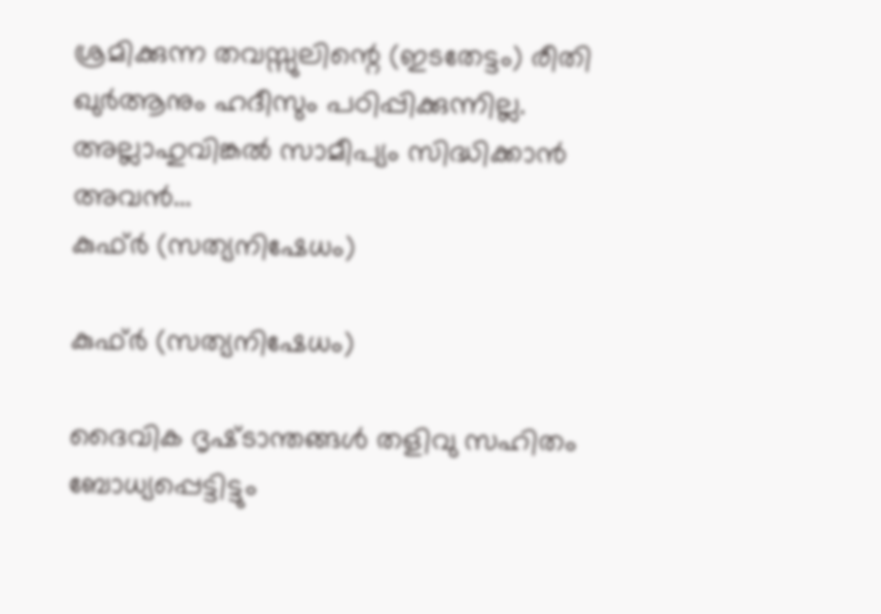ശ്രമിക്കുന്ന തവസ്സുലിന്റെ (ഇടതേട്ടം) രീതി ഖുര്‍ആനും ഹദീസും പഠിപ്പിക്കുന്നില്ല. അല്ലാഹുവിങ്കല്‍ സാമീപ്യം സിദ്ധിക്കാന്‍ അവന്‍...
കുഫ്ര്‍ (സത്യനിഷേധം)

കുഫ്ര്‍ (സത്യനിഷേധം)

ദൈവിക ദൃഷ്‌ടാന്തങ്ങൾ തളിവു സഹിതം ബോധ്യപ്പെട്ടിട്ടും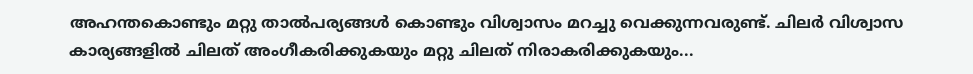അഹന്തകൊണ്ടും മറ്റു താൽപര്യങ്ങൾ കൊണ്ടും വിശ്വാസം മറച്ചു വെക്കുന്നവരുണ്ട്‌. ചിലർ വിശ്വാസ കാര്യങ്ങളിൽ ചിലത്‌ അംഗീകരിക്കുകയും മറ്റു ചിലത്‌ നിരാകരിക്കുകയും...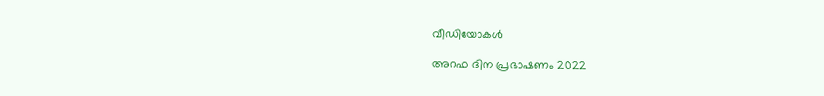വീഡിയോകൾ

അറഫ ദിന പ്രഭാഷണം 2022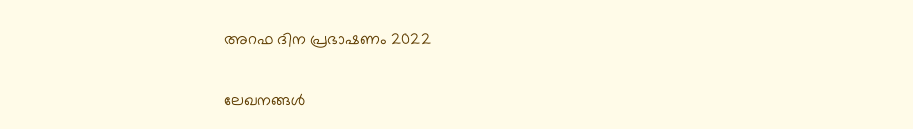അറഫ ദിന പ്രഭാഷണം 2022

ലേഖനങ്ങൾ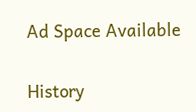Ad Space Available

History